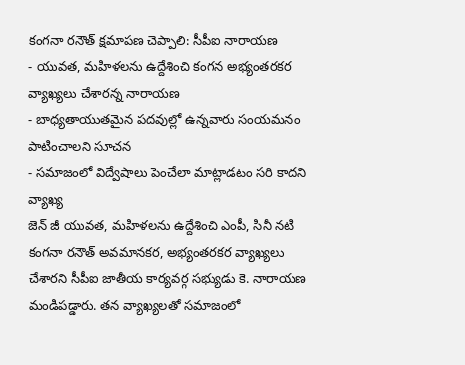కంగనా రనౌత్ క్షమాపణ చెప్పాలి: సీపీఐ నారాయణ
- యువత, మహిళలను ఉద్దేశించి కంగన అభ్యంతరకర వ్యాఖ్యలు చేశారన్న నారాయణ
- బాధ్యతాయుతమైన పదవుల్లో ఉన్నవారు సంయమనం పాటించాలని సూచన
- సమాజంలో విద్వేషాలు పెంచేలా మాట్లాడటం సరి కాదని వ్యాఖ్య
జెన్ జీ యువత, మహిళలను ఉద్దేశించి ఎంపీ, సినీ నటి కంగనా రనౌత్ అవమానకర, అభ్యంతరకర వ్యాఖ్యలు చేశారని సీపీఐ జాతీయ కార్యవర్గ సభ్యుడు కె. నారాయణ మండిపడ్డారు. తన వ్యాఖ్యలతో సమాజంలో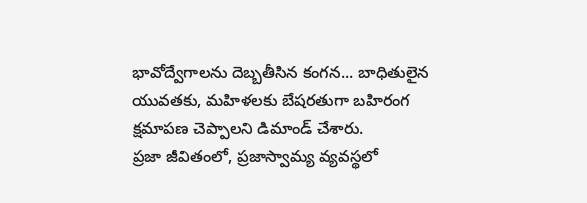భావోద్వేగాలను దెబ్బతీసిన కంగన... బాధితులైన యువతకు, మహిళలకు బేషరతుగా బహిరంగ క్షమాపణ చెప్పాలని డిమాండ్ చేశారు.
ప్రజా జీవితంలో, ప్రజాస్వామ్య వ్యవస్థలో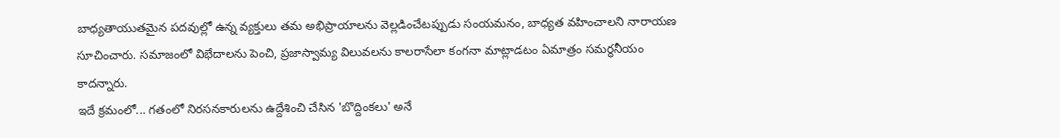బాధ్యతాయుతమైన పదవుల్లో ఉన్న వ్యక్తులు తమ అభిప్రాయాలను వెల్లడించేటప్పుడు సంయమనం, బాధ్యత వహించాలని నారాయణ సూచించారు. సమాజంలో విభేదాలను పెంచి, ప్రజాస్వామ్య విలువలను కాలరాసేలా కంగనా మాట్లాడటం ఏమాత్రం సమర్థనీయం కాదన్నారు.
ఇదే క్రమంలో... గతంలో నిరసనకారులను ఉద్దేశించి చేసిన 'బొద్దింకలు' అనే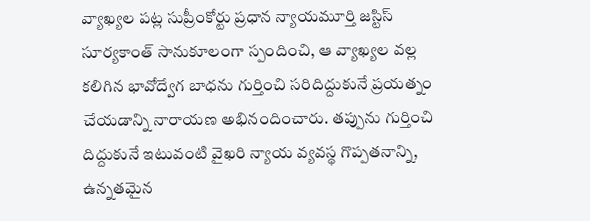వ్యాఖ్యల పట్ల సుప్రీంకోర్టు ప్రధాన న్యాయమూర్తి జస్టిస్ సూర్యకాంత్ సానుకూలంగా స్పందించి, ఆ వ్యాఖ్యల వల్ల కలిగిన భావోద్వేగ బాధను గుర్తించి సరిదిద్దుకునే ప్రయత్నం చేయడాన్ని నారాయణ అభినందించారు. తప్పును గుర్తించి దిద్దుకునే ఇటువంటి వైఖరి న్యాయ వ్యవస్థ గొప్పతనాన్ని, ఉన్నతమైన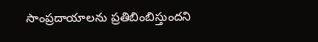సాంప్రదాయాలను ప్రతిబింబిస్తుందని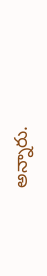అన్నారు.